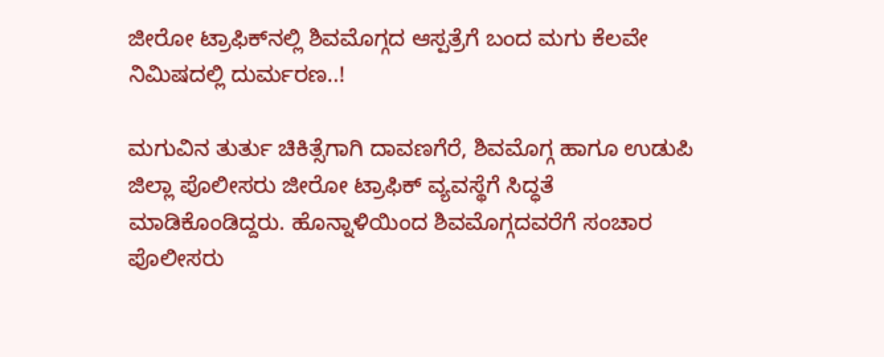ಜೀರೋ ಟ್ರಾಫಿಕ್‌ನಲ್ಲಿ ಶಿವಮೊಗ್ಗದ ಆಸ್ಪತ್ರೆಗೆ ಬಂದ ಮಗು ಕೆಲವೇ ನಿಮಿಷದಲ್ಲಿ ದುರ್ಮರಣ..!

ಮಗುವಿನ ತುರ್ತು ಚಿಕಿತ್ಸೆಗಾಗಿ ದಾವಣಗೆರೆ, ಶಿವಮೊಗ್ಗ ಹಾಗೂ ಉಡುಪಿ ಜಿಲ್ಲಾ ಪೊಲೀಸರು ಜೀರೋ ಟ್ರಾಫಿಕ್ ವ್ಯವಸ್ಥೆಗೆ ಸಿದ್ಧತೆ ಮಾಡಿಕೊಂಡಿದ್ದರು. ಹೊನ್ನಾಳಿಯಿಂದ ಶಿವಮೊಗ್ಗದವರೆಗೆ ಸಂಚಾರ ಪೊಲೀಸರು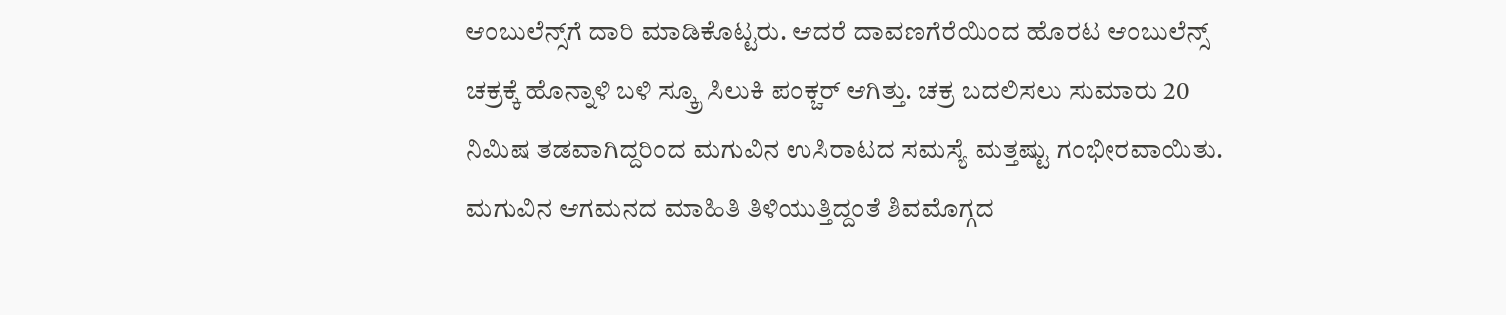ಆಂಬುಲೆನ್ಸ್‌ಗೆ ದಾರಿ ಮಾಡಿಕೊಟ್ಟರು. ಆದರೆ ದಾವಣಗೆರೆಯಿಂದ ಹೊರಟ ಆಂಬುಲೆನ್ಸ್‌ ಚಕ್ರಕ್ಕೆ ಹೊನ್ನಾಳಿ ಬಳಿ ಸ್ಕ್ರೂ ಸಿಲುಕಿ ಪಂಕ್ಚರ್ ಆಗಿತ್ತು. ಚಕ್ರ ಬದಲಿಸಲು ಸುಮಾರು 20 ನಿಮಿಷ ತಡವಾಗಿದ್ದರಿಂದ ಮಗುವಿನ ಉಸಿರಾಟದ ಸಮಸ್ಯೆ ಮತ್ತಷ್ಟು ಗಂಭೀರವಾಯಿತು. ಮಗುವಿನ ಆಗಮನದ ಮಾಹಿತಿ ತಿಳಿಯುತ್ತಿದ್ದಂತೆ ಶಿವಮೊಗ್ಗದ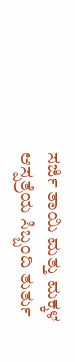ಸರ್ಜಿ ತಾಯಿ ಮತ್ತು ಮಕ್ಕಳ ಆಸ್ಪತ್ರೆಯ ಸಿಬ್ಬಂದಿ ತುರ್ತು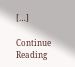[…]

Continue Reading